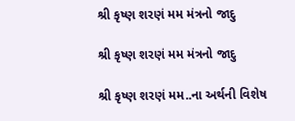શ્રી કૃષ્ણ શરણં મમ મંત્રનો જાદુ

શ્રી કૃષ્ણ શરણં મમ મંત્રનો જાદુ

શ્રી કૃષ્ણ શરણં મમ..ના અર્થની વિશેષ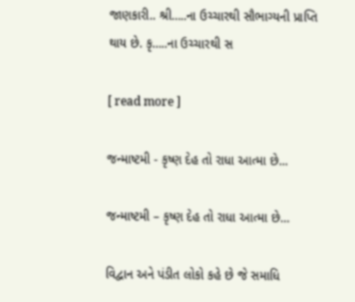જાણકારી.. શ્રી…..ના ઉચ્ચારથી સૌભાગ્યની પ્રાપ્તિ થાય છે. કૃ…..ના ઉચ્ચારથી સ

[ read more ]

જન્માષ્ટમી - કૃષ્ણ દેહ તો રાધા આત્મા છે...

જન્માષ્ટમી – કૃષ્ણ દેહ તો રાધા આત્મા છે…

વિદ્વાન અને પંડીત લોકો કહે છે જે સમાધિ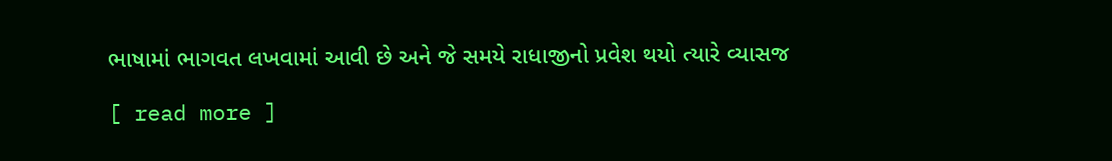ભાષામાં ભાગવત લખવામાં આવી છે અને જે સમયે રાધાજીનો પ્રવેશ થયો ત્યારે વ્યાસજ

[ read more ]